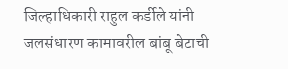जिल्हाधिकारी राहुल कर्डीले यांनी जलसंधारण कामावरील बांबू बेटाची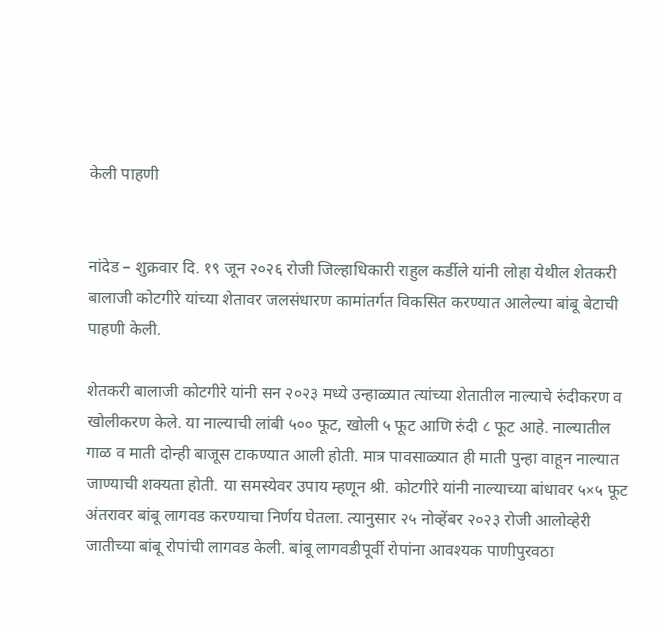केली पाहणी


नांदेड – शुक्रवार दि. १९ जून २०२६ रोजी जिल्हाधिकारी राहुल कर्डीले यांनी लोहा येथील शेतकरी बालाजी कोटगीरे यांच्या शेतावर जलसंधारण कामांतर्गत विकसित करण्यात आलेल्या बांबू बेटाची पाहणी केली.

शेतकरी बालाजी कोटगीरे यांनी सन २०२३ मध्ये उन्हाळ्यात त्यांच्या शेतातील नाल्याचे रुंदीकरण व खोलीकरण केले. या नाल्याची लांबी ५०० फूट, खोली ५ फूट आणि रुंदी ८ फूट आहे. नाल्यातील गाळ व माती दोन्ही बाजूस टाकण्यात आली होती. मात्र पावसाळ्यात ही माती पुन्हा वाहून नाल्यात जाण्याची शक्यता होती. या समस्येवर उपाय म्हणून श्री. कोटगीरे यांनी नाल्याच्या बांधावर ५×५ फूट अंतरावर बांबू लागवड करण्याचा निर्णय घेतला. त्यानुसार २५ नोव्हेंबर २०२३ रोजी आलोव्हेरी जातीच्या बांबू रोपांची लागवड केली. बांबू लागवडीपूर्वी रोपांना आवश्यक पाणीपुरवठा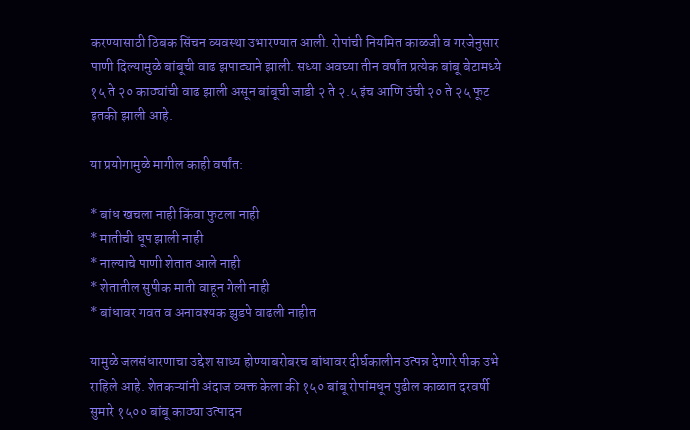करण्यासाठी ठिबक सिंचन व्यवस्था उभारण्यात आली. रोपांची नियमित काळजी व गरजेनुसार पाणी दिल्यामुळे बांबूची वाढ झपाट्याने झाली. सध्या अवघ्या तीन वर्षांत प्रत्येक बांबू बेटामध्ये १५ ते २० काठ्यांची वाढ झाली असून बांबूची जाडी २ ते २.५ इंच आणि उंची २० ते २५ फूट इतकी झाली आहे.

या प्रयोगामुळे मागील काही वर्षांत:

* बांध खचला नाही किंवा फुटला नाही
* मातीची धूप झाली नाही
* नाल्याचे पाणी शेतात आले नाही
* शेतातील सुपीक माती वाहून गेली नाही
* बांधावर गवत व अनावश्यक झुडपे वाढली नाहीत

यामुळे जलसंधारणाचा उद्देश साध्य होण्याबरोबरच बांधावर दीर्घकालीन उत्पन्न देणारे पीक उभे राहिले आहे. शेतकऱ्यांनी अंदाज व्यक्त केला की १५० बांबू रोपांमधून पुढील काळात दरवर्षी सुमारे १५०० बांबू काठ्या उत्पादन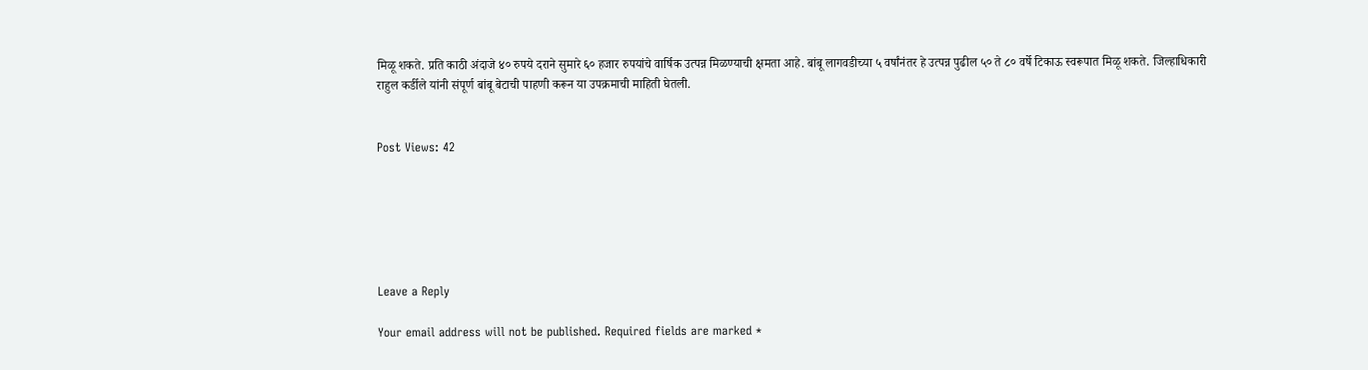मिळू शकते. प्रति काठी अंदाजे ४० रुपये दराने सुमारे ६० हजार रुपयांचे वार्षिक उत्पन्न मिळण्याची क्षमता आहे. बांबू लागवडीच्या ५ वर्षांनंतर हे उत्पन्न पुढील ५० ते ८० वर्षे टिकाऊ स्वरूपात मिळू शकते. जिल्हाधिकारी राहुल कर्डीले यांनी संपूर्ण बांबू बेटाची पाहणी करून या उपक्रमाची माहिती घेतली.


Post Views: 42






Leave a Reply

Your email address will not be published. Required fields are marked *